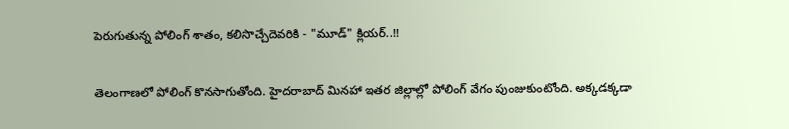పెరుగుతున్న పోలింగ్ శాతం, కలిసొచ్చేదెవరికి - "మూడ్" క్లియర్..!!

తెలంగాణలో పోలింగ్ కొనసాగుతోంది. హైదరాబాద్ మినహా ఇతర జిల్లాల్లో పోలింగ్ వేగం పుంజుకుంటోంది. అక్కడక్కడా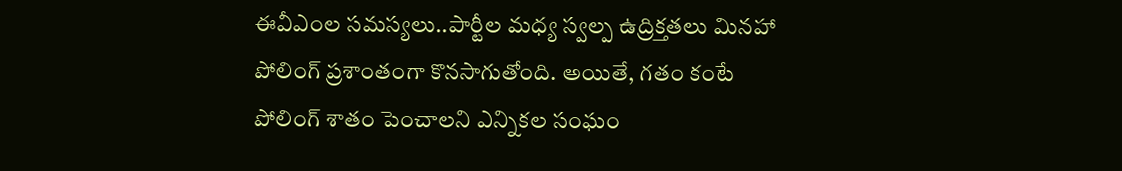ఈవీఎంల సమస్యలు..పార్టీల మధ్య స్వల్ప ఉద్రిక్తతలు మినహా పోలింగ్ ప్రశాంతంగా కొనసాగుతోంది. అయితే, గతం కంటే పోలింగ్ శాతం పెంచాలని ఎన్నికల సంఘం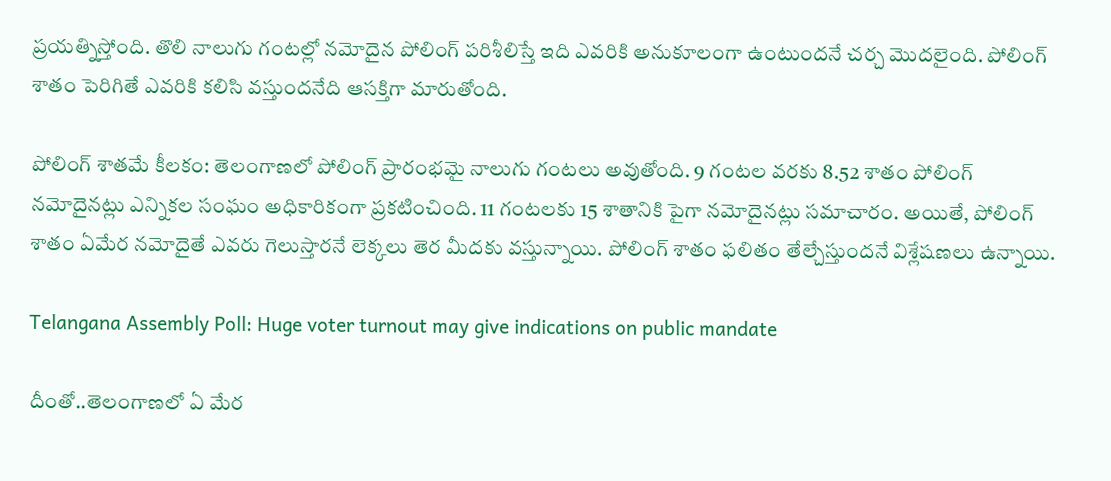ప్రయత్నిస్తోంది. తొలి నాలుగు గంటల్లో నమోదైన పోలింగ్ పరిశీలిస్తే ఇది ఎవరికి అనుకూలంగా ఉంటుందనే చర్చ మొదలైంది. పోలింగ్ శాతం పెరిగితే ఎవరికి కలిసి వస్తుందనేది ఆసక్తిగా మారుతోంది.

పోలింగ్ శాతమే కీలకం: తెలంగాణలో పోలింగ్ ప్రారంభమై నాలుగు గంటలు అవుతోంది. 9 గంటల వరకు 8.52 శాతం పోలింగ్ నమోదైనట్లు ఎన్నికల సంఘం అధికారికంగా ప్రకటించింది. 11 గంటలకు 15 శాతానికి పైగా నమోదైనట్లు సమాచారం. అయితే, పోలింగ్ శాతం ఏమేర నమోదైతే ఎవరు గెలుస్తారనే లెక్కలు తెర మీదకు వస్తున్నాయి. పోలింగ్ శాతం ఫలితం తేల్చేస్తుందనే విశ్లేషణలు ఉన్నాయి.

Telangana Assembly Poll: Huge voter turnout may give indications on public mandate

దీంతో..తెలంగాణలో ఏ మేర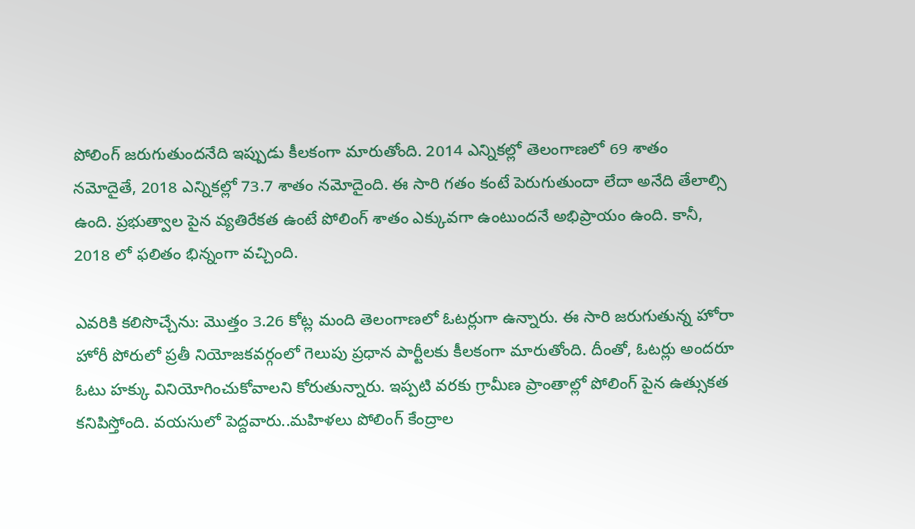పోలింగ్ జరుగుతుందనేది ఇప్పుడు కీలకంగా మారుతోంది. 2014 ఎన్నికల్లో తెలంగాణలో 69 శాతం నమోదైతే, 2018 ఎన్నికల్లో 73.7 శాతం నమోదైంది. ఈ సారి గతం కంటే పెరుగుతుందా లేదా అనేది తేలాల్సి ఉంది. ప్రభుత్వాల పైన వ్యతిరేకత ఉంటే పోలింగ్ శాతం ఎక్కువగా ఉంటుందనే అభిప్రాయం ఉంది. కానీ, 2018 లో ఫలితం భిన్నంగా వచ్చింది.

ఎవరికి కలిసొచ్చేను: మొత్తం 3.26 కోట్ల మంది తెలంగాణలో ఓటర్లుగా ఉన్నారు. ఈ సారి జరుగుతున్న హోరా హోరీ పోరులో ప్రతీ నియోజకవర్గంలో గెలుపు ప్రధాన పార్టీలకు కీలకంగా మారుతోంది. దీంతో, ఓటర్లు అందరూ ఓటు హక్కు వినియోగించుకోవాలని కోరుతున్నారు. ఇప్పటి వరకు గ్రామీణ ప్రాంతాల్లో పోలింగ్ పైన ఉత్సుకత కనిపిస్తోంది. వయసులో పెద్దవారు..మహిళలు పోలింగ్ కేంద్రాల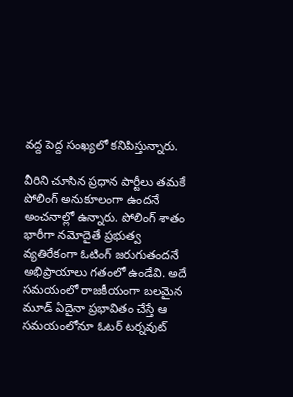వద్ద పెద్ద సంఖ్యలో కనిపిస్తున్నారు.

వీరిని చూసిన ప్రధాన పార్టీలు తమకే పోలింగ్ అనుకూలంగా ఉందనే అంచనాల్లో ఉన్నారు. పోలింగ్ శాతం భారీగా నమోదైతే ప్రభుత్వ వ్యతిరేకంగా ఓటింగ్ జరుగుతందనే అభిప్రాయాలు గతంలో ఉండేవి. అదే సమయంలో రాజకీయంగా బలమైన మూడ్ ఏదైనా ప్రభావితం చేస్తే ఆ సమయంలోనూ ఓటర్ టర్నవుట్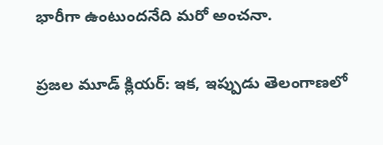భారీగా ఉంటుందనేది మరో అంచనా.

ప్రజల మూడ్ క్లియర్: ఇక, ఇప్పుడు తెలంగాణలో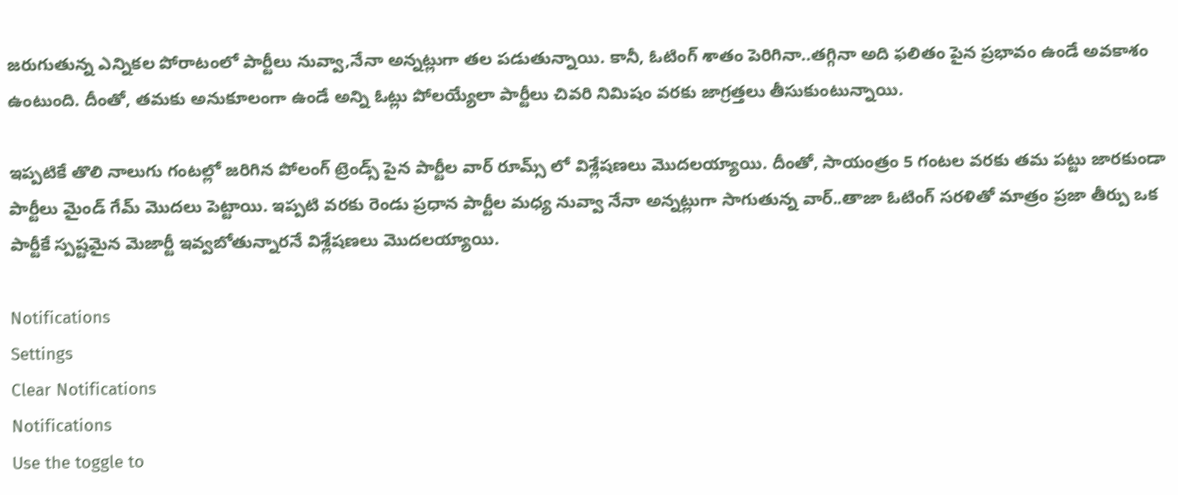జరుగుతున్న ఎన్నికల పోరాటంలో పార్టీలు నువ్వా,నేనా అన్నట్లుగా తల పడుతున్నాయి. కానీ, ఓటింగ్ శాతం పెరిగినా..తగ్గినా అది ఫలితం పైన ప్రభావం ఉండే అవకాశం ఉంటుంది. దీంతో, తమకు అనుకూలంగా ఉండే అన్ని ఓట్లు పోలయ్యేలా పార్టీలు చివరి నిమిషం వరకు జాగ్రత్తలు తీసుకుంటున్నాయి.

ఇప్పటికే తొలి నాలుగు గంటల్లో జరిగిన పోలంగ్ ట్రెండ్స్ పైన పార్టీల వార్ రూమ్స్ లో విశ్లేషణలు మొదలయ్యాయి. దీంతో, సాయంత్రం 5 గంటల వరకు తమ పట్టు జారకుండా పార్టీలు మైండ్ గేమ్ మొదలు పెట్టాయి. ఇప్పటి వరకు రెండు ప్రధాన పార్టీల మధ్య నువ్వా నేనా అన్నట్లుగా సాగుతున్న వార్..తాజా ఓటింగ్ సరళితో మాత్రం ప్రజా తీర్పు ఒక పార్టీకే స్పష్టమైన మెజార్టీ ఇవ్వబోతున్నారనే విశ్లేషణలు మొదలయ్యాయి.

Notifications
Settings
Clear Notifications
Notifications
Use the toggle to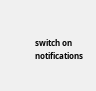switch on notifications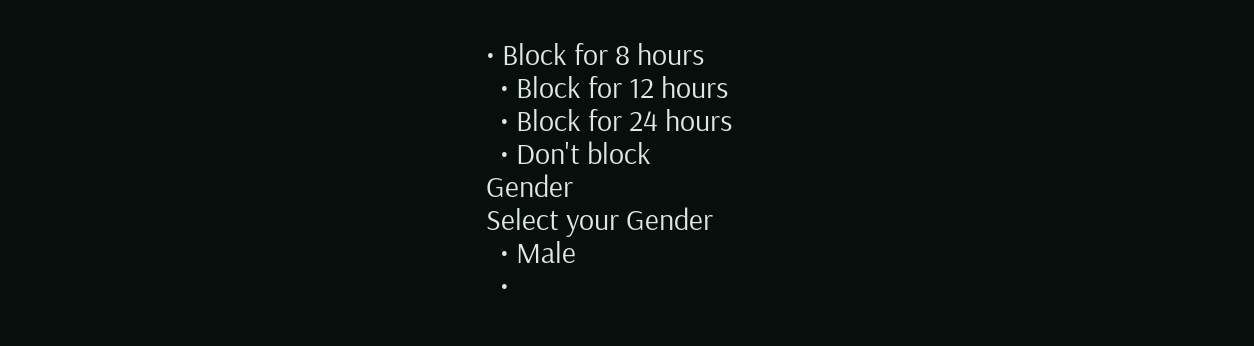• Block for 8 hours
  • Block for 12 hours
  • Block for 24 hours
  • Don't block
Gender
Select your Gender
  • Male
  •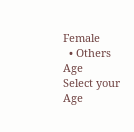Female
  • Others
Age
Select your Age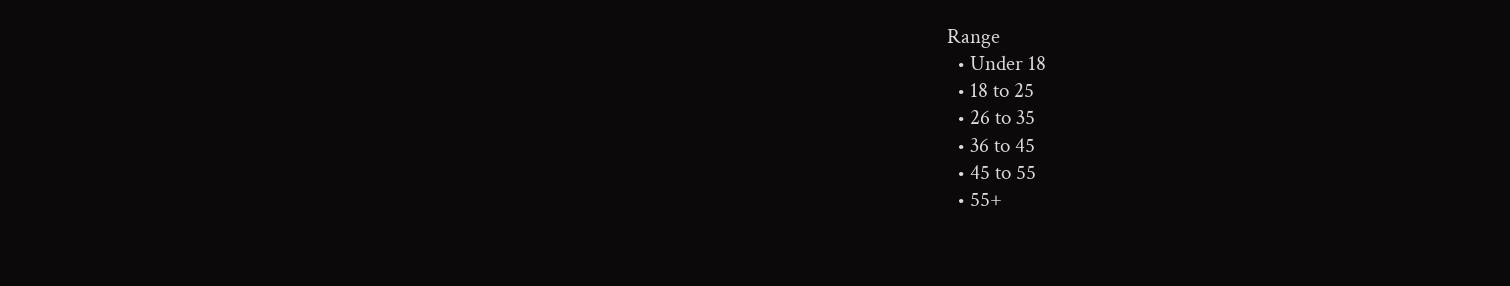Range
  • Under 18
  • 18 to 25
  • 26 to 35
  • 36 to 45
  • 45 to 55
  • 55+